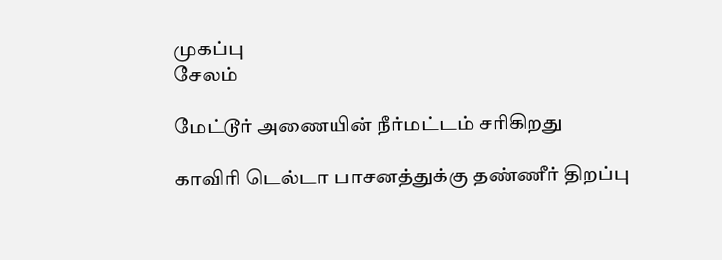முகப்பு
சேலம்

மேட்டூர் அணையின் நீர்மட்டம் சரிகிறது

காவிரி டெல்டா பாசனத்துக்கு தண்ணீர் திறப்பு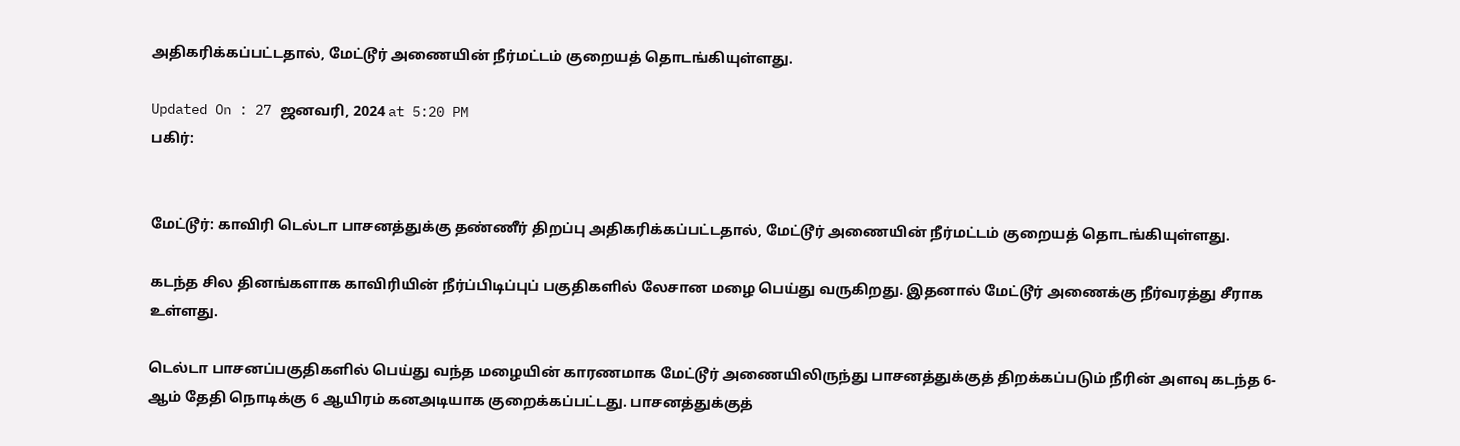அதிகரிக்கப்பட்டதால், மேட்டூர் அணையின் நீர்மட்டம் குறையத் தொடங்கியுள்ளது.

Updated On : 27 ஜனவரி, 2024 at 5:20 PM
பகிர்:


மேட்டூர்: காவிரி டெல்டா பாசனத்துக்கு தண்ணீர் திறப்பு அதிகரிக்கப்பட்டதால், மேட்டூர் அணையின் நீர்மட்டம் குறையத் தொடங்கியுள்ளது.

கடந்த சில தினங்களாக காவிரியின் நீர்ப்பிடிப்புப் பகுதிகளில் லேசான மழை பெய்து வருகிறது. இதனால் மேட்டூர் அணைக்கு நீர்வரத்து சீராக உள்ளது.

டெல்டா பாசனப்பகுதிகளில் பெய்து வந்த மழையின் காரணமாக மேட்டூர் அணையிலிருந்து பாசனத்துக்குத் திறக்கப்படும் நீரின் அளவு கடந்த 6-ஆம் தேதி நொடிக்கு 6 ஆயிரம் கனஅடியாக குறைக்கப்பட்டது. பாசனத்துக்குத்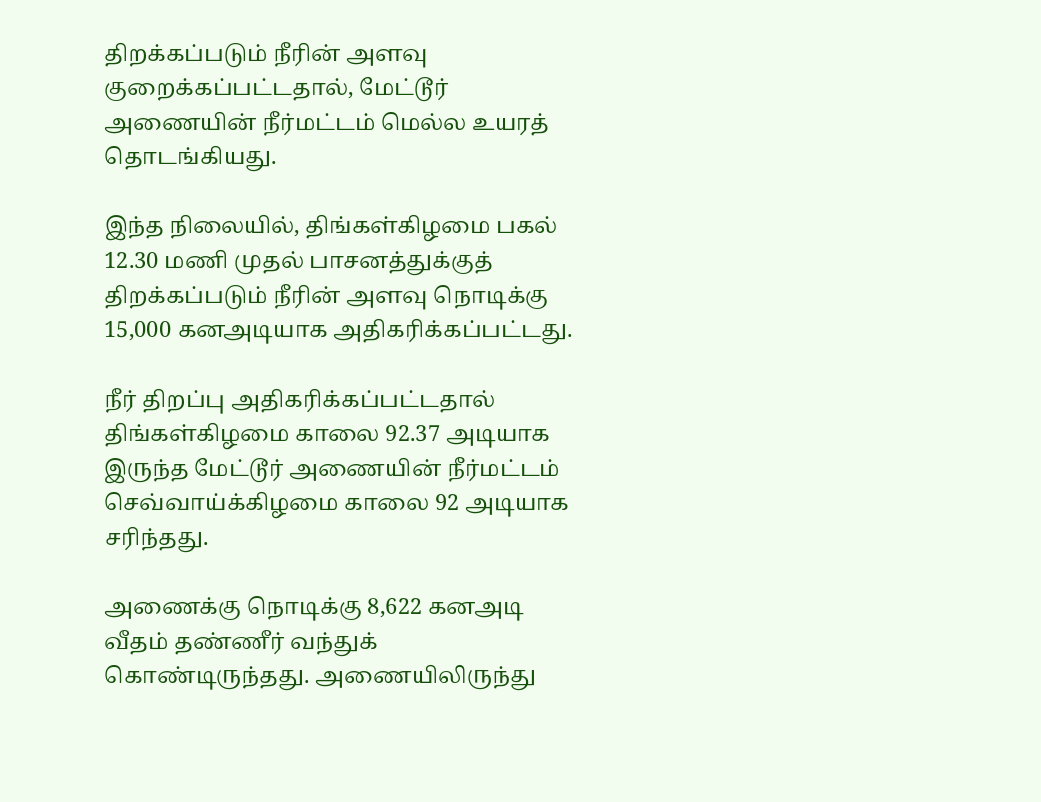திறக்கப்படும் நீரின் அளவு குறைக்கப்பட்டதால், மேட்டூர் அணையின் நீர்மட்டம் மெல்ல உயரத் தொடங்கியது.

இந்த நிலையில், திங்கள்கிழமை பகல் 12.30 மணி முதல் பாசனத்துக்குத் திறக்கப்படும் நீரின் அளவு நொடிக்கு 15,000 கனஅடியாக அதிகரிக்கப்பட்டது.

நீர் திறப்பு அதிகரிக்கப்பட்டதால் திங்கள்கிழமை காலை 92.37 அடியாக இருந்த மேட்டூர் அணையின் நீர்மட்டம் செவ்வாய்க்கிழமை காலை 92 அடியாக சரிந்தது.

அணைக்கு நொடிக்கு 8,622 கனஅடி வீதம் தண்ணீர் வந்துக் கொண்டிருந்தது. அணையிலிருந்து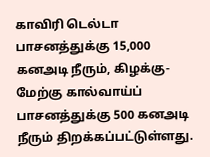காவிரி டெல்டா பாசனத்துக்கு 15,000 கனஅடி நீரும், கிழக்கு- மேற்கு கால்வாய்ப் பாசனத்துக்கு 500 கனஅடி நீரும் திறக்கப்பட்டுள்ளது.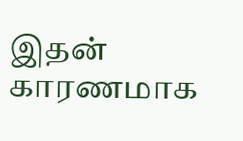இதன் காரணமாக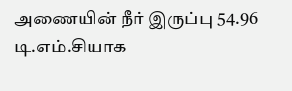அணையின் நீர் இருப்பு 54.96 டி.எம்.சியாக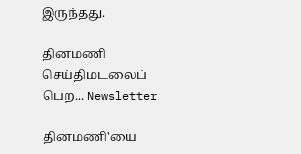இருந்தது.

தினமணி செய்திமடலைப் பெற... Newsletter

தினமணி'யை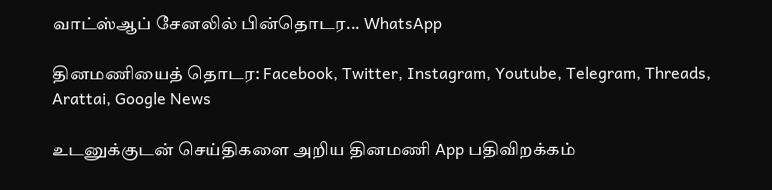வாட்ஸ்ஆப் சேனலில் பின்தொடர... WhatsApp

தினமணியைத் தொடர: Facebook, Twitter, Instagram, Youtube, Telegram, Threads, Arattai, Google News

உடனுக்குடன் செய்திகளை அறிய தினமணி App பதிவிறக்கம்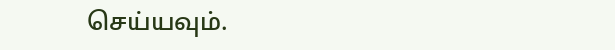செய்யவும்.